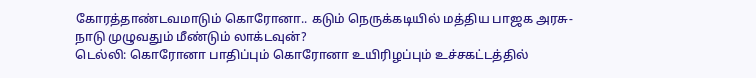கோரத்தாண்டவமாடும் கொரோனா.. கடும் நெருக்கடியில் மத்திய பாஜக அரசு- நாடு முழுவதும் மீண்டும் லாக்டவுன்?
டெல்லி: கொரோனா பாதிப்பும் கொரோனா உயிரிழப்பும் உச்சகட்டத்தில்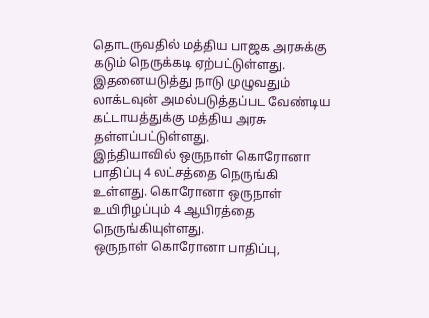தொடருவதில் மத்திய பாஜக அரசுக்கு கடும் நெருக்கடி ஏற்பட்டுள்ளது. இதனையடுத்து நாடு முழுவதும் லாக்டவுன் அமல்படுத்தப்பட வேண்டிய கட்டாயத்துக்கு மத்திய அரசு தள்ளப்பட்டுள்ளது.
இந்தியாவில் ஒருநாள் கொரோனா பாதிப்பு 4 லட்சத்தை நெருங்கி உள்ளது. கொரோனா ஒருநாள் உயிரிழப்பும் 4 ஆயிரத்தை நெருங்கியுள்ளது.
ஒருநாள் கொரோனா பாதிப்பு,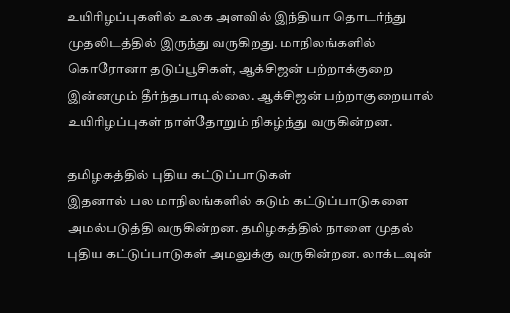உயிரிழப்புகளில் உலக அளவில் இந்தியா தொடர்ந்து முதலிடத்தில் இருந்து வருகிறது. மாநிலங்களில் கொரோனா தடுப்பூசிகள், ஆக்சிஜன் பற்றாக்குறை இன்னமும் தீர்ந்தபாடில்லை. ஆக்சிஜன் பற்றாகுறையால் உயிரிழப்புகள் நாள்தோறும் நிகழ்ந்து வருகின்றன.

தமிழகத்தில் புதிய கட்டுப்பாடுகள்
இதனால் பல மாநிலங்களில் கடும் கட்டுப்பாடுகளை அமல்படுத்தி வருகின்றன. தமிழகத்தில் நாளை முதல் புதிய கட்டுப்பாடுகள் அமலுக்கு வருகின்றன. லாக்டவுன்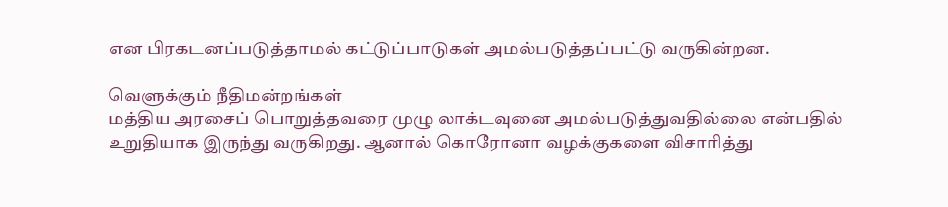என பிரகடனப்படுத்தாமல் கட்டுப்பாடுகள் அமல்படுத்தப்பட்டு வருகின்றன.

வெளுக்கும் நீதிமன்றங்கள்
மத்திய அரசைப் பொறுத்தவரை முழு லாக்டவுனை அமல்படுத்துவதில்லை என்பதில் உறுதியாக இருந்து வருகிறது. ஆனால் கொரோனா வழக்குகளை விசாரித்து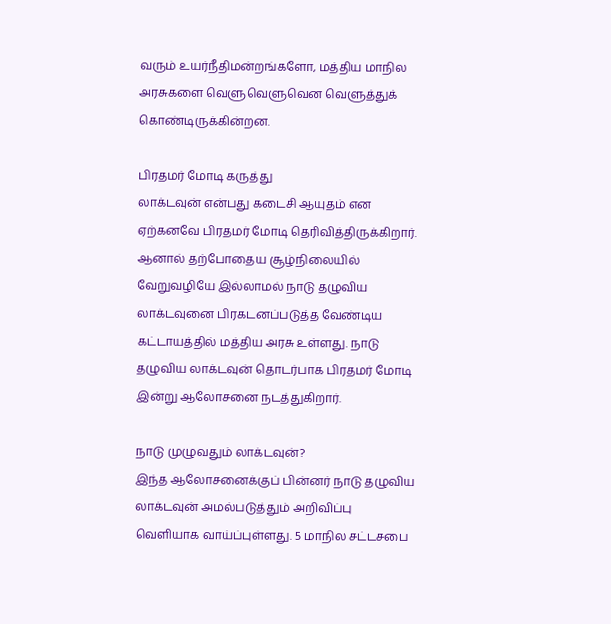வரும் உயர்நீதிமன்றங்களோ, மத்திய மாநில அரசுகளை வெளுவெளுவென வெளுத்துக் கொண்டிருக்கின்றன.

பிரதமர் மோடி கருத்து
லாக்டவுன் என்பது கடைசி ஆயுதம் என ஏற்கனவே பிரதமர் மோடி தெரிவித்திருக்கிறார். ஆனால் தற்போதைய சூழ்நிலையில் வேறுவழியே இல்லாமல் நாடு தழுவிய லாக்டவுனை பிரகடனப்படுத்த வேண்டிய கட்டாயத்தில் மத்திய அரசு உள்ளது. நாடு தழுவிய லாக்டவுன் தொடர்பாக பிரதமர் மோடி இன்று ஆலோசனை நடத்துகிறார்.

நாடு முழுவதும் லாக்டவுன்?
இந்த ஆலோசனைக்குப் பின்னர் நாடு தழுவிய லாக்டவுன் அமல்படுத்தும் அறிவிப்பு வெளியாக வாய்ப்புள்ளது. 5 மாநில சட்டசபை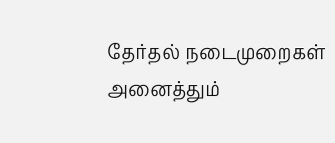தேர்தல் நடைமுறைகள் அனைத்தும்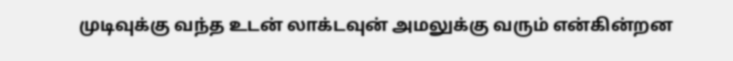முடிவுக்கு வந்த உடன் லாக்டவுன் அமலுக்கு வரும் என்கின்றன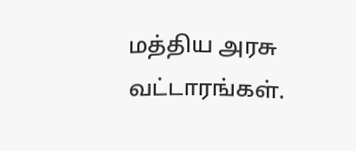மத்திய அரசு வட்டாரங்கள்.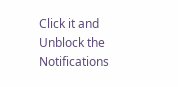Click it and Unblock the Notifications